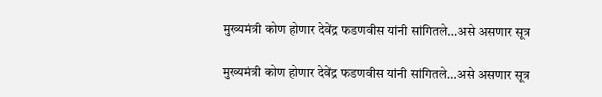मुख्यमंत्री कोण होणार देवेंद्र फडणवीस यांनी सांगितले…असे असणार सूत्र

मुख्यमंत्री कोण होणार देवेंद्र फडणवीस यांनी सांगितले…असे असणार सूत्र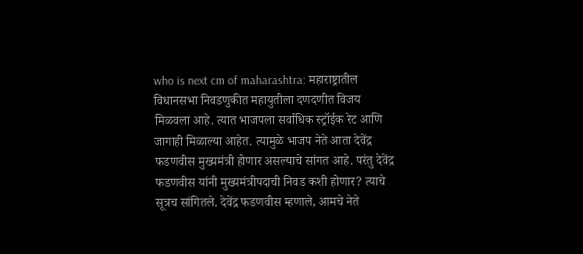who is next cm of maharashtra: महाराष्ट्रातील विधानसभा निवडणुकीत महायुतीला दणदणीत विजय मिळवला आहे. त्यात भाजपला सर्वाधिक स्ट्रॉईक रेट आणि जागाही मिळाल्या आहेत. त्यामुळे भाजप नेते आता देवेंद्र फडणवीस मुख्यमंत्री होणार असल्याचे सांगत आहे. परंतु देवेंद्र फडणवीस यांनी मुख्यमंत्रीपदाची निवड कशी होणार? त्याचे सूत्रच सांगितले. देवेंद्र फडणवीस म्हणाले, आमचे नेते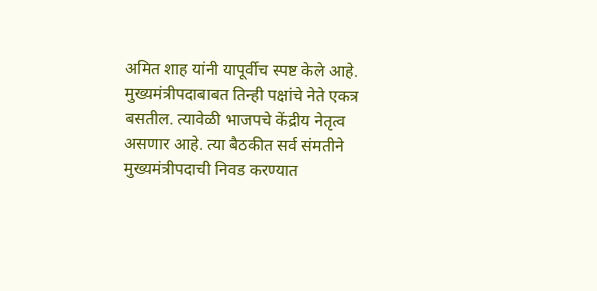अमित शाह यांनी यापूर्वीच स्पष्ट केले आहे. मुख्यमंत्रीपदाबाबत तिन्ही पक्षांचे नेते एकत्र बसतील. त्यावेळी भाजपचे केंद्रीय नेतृत्व असणार आहे. त्या बैठकीत सर्व संमतीने मुख्यमंत्रीपदाची निवड करण्यात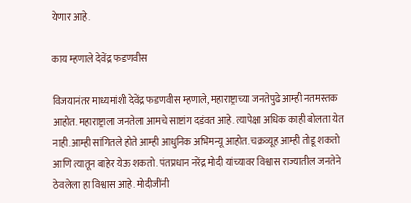येणार आहे.

काय म्हणाले देवेंद्र फडणवीस

विजयानंतर माध्यमांशी देवेंद्र फडणवीस म्हणाले, महाराष्ट्राच्या जनतेपुढे आम्ही नतमस्तक आहोत. महाराष्ट्राला जनतेला आमचे साष्टांग दडंवत आहे. त्यापेक्षा अधिक काही बोलता येत नाही.आम्ही सांगितले होते आम्ही आधुनिक अभिमन्यू आहोत. चक्रव्यूह आम्ही तोडू शकतो आणि त्यातून बाहेर येऊ शकतो. पंतप्रधान नरेंद्र मोदी यांच्यावर विश्वास राज्यातील जनतेने ठेवलेला हा विश्वास आहे. मोदीजींनी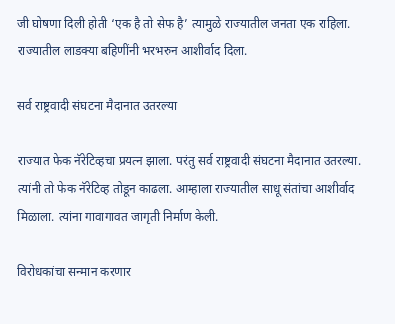जी घोषणा दिली होती ‘एक है तो सेफ है’ त्यामुळे राज्यातील जनता एक राहिला. राज्यातील लाडक्या बहिणींनी भरभरुन आशीर्वाद दिला.

सर्व राष्ट्रवादी संघटना मैदानात उतरल्या

राज्यात फेक नॅरेटिव्हचा प्रयत्न झाला. परंतु सर्व राष्ट्रवादी संघटना मैदानात उतरल्या. त्यांनी तो फेक नॅरेटिव्ह तोडून काढला. आम्हाला राज्यातील साधू संतांचा आशीर्वाद मिळाला. त्यांना गावागावत जागृती निर्माण केली.

विरोधकांचा सन्मान करणार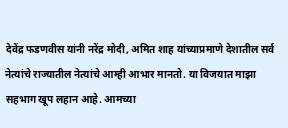देवेंद्र फडणवीस यांनी नरेंद्र मोदी, अमित शाह यांच्याप्रमाणे देशातील सर्व नेत्यांचे राज्यातील नेत्यांचे आम्ही आभार मानतो. या विजयात माझा सहभाग खूप लहान आहे. आमच्या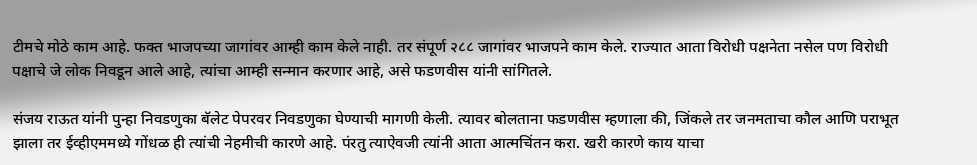टीमचे मोठे काम आहे. फक्त भाजपच्या जागांवर आम्ही काम केले नाही. तर संपूर्ण २८८ जागांवर भाजपने काम केले. राज्यात आता विरोधी पक्षनेता नसेल पण विरोधी पक्षाचे जे लोक निवडून आले आहे, त्यांचा आम्ही सन्मान करणार आहे, असे फडणवीस यांनी सांगितले.

संजय राऊत यांनी पुन्हा निवडणुका बॅलेट पेपरवर निवडणुका घेण्याची मागणी केली. त्यावर बोलताना फडणवीस म्हणाला की, जिंकले तर जनमताचा कौल आणि पराभूत झाला तर ईव्हीएममध्ये गोंधळ ही त्यांची नेहमीची कारणे आहे. पंरतु त्याऐवजी त्यांनी आता आत्मचिंतन करा. खरी कारणे काय याचा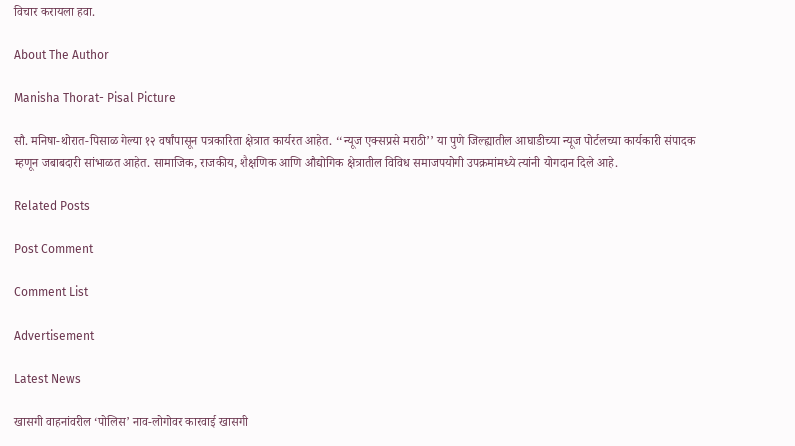विचार करायला हवा.

About The Author

Manisha Thorat- Pisal Picture

सौ. मनिषा-थोरात-पिसाळ गेल्या १२ वर्षांपासून पत्रकारिता क्षेत्रात कार्यरत आहेत. ‘‘न्यूज एक्सप्रसे मराठी’’ या पुणे जिल्ह्यातील आघाडीच्या न्यूज पोर्टलच्या कार्यकारी संपादक म्हणून जबाबदारी सांभाळत आहेत. सामाजिक, राजकीय, शैक्षणिक आणि औद्योगिक क्षेत्रातील विविध समाजपयोगी उपक्रमांमध्ये त्यांनी योगदान दिले आहे.

Related Posts

Post Comment

Comment List

Advertisement

Latest News

खासगी वाहनांवरील ‘पोलिस’ नाव-लोगोवर कारवाई खासगी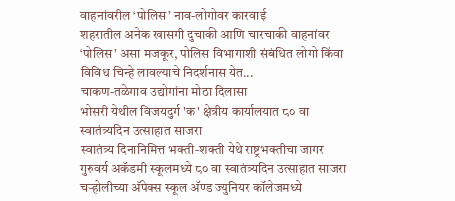वाहनांवरील ‘पोलिस’ नाव-लोगोवर कारवाई
शहरातील अनेक खासगी दुचाकी आणि चारचाकी वाहनांवर ‘पोलिस’ असा मजकूर, पोलिस विभागाशी संबंधित लोगो किंवा विविध चिन्हे लावल्याचे निदर्शनास येत...
चाकण-तळेगाव उद्योगांना मोठा दिलासा
भोसरी येथील विजयदुर्ग 'क' क्षेत्रीय कार्यालयात ८० वा स्वातंत्र्यदिन उत्साहात साजरा
स्वातंत्र्य दिनानिमित्त भक्ती-शक्ती येथे राष्ट्रभक्तीचा जागर
गुरुवर्य अकॅडमी स्कूलमध्ये ८० वा स्वातंत्र्यदिन उत्साहात साजरा
चऱ्होलीच्या अ‍ॅपेक्स स्कूल अ‍ॅण्ड ज्युनियर कॉलेजमध्ये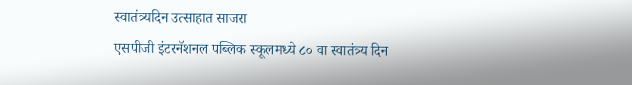स्वातंत्र्यदिन उत्साहात साजरा
एसपीजी इंटरनॅशनल पब्लिक स्कूलमध्ये ८० वा स्वातंत्र्य दिन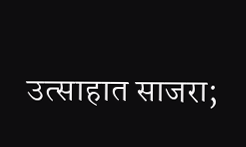उत्साहात साजरा;